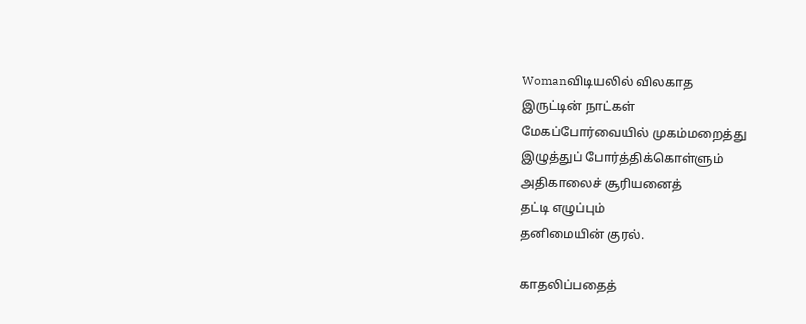Womanவிடியலில் விலகாத
இருட்டின் நாட்கள்
மேகப்போர்வையில் முகம்மறைத்து
இழுத்துப் போர்த்திக்கொள்ளும்
அதிகாலைச் சூரியனைத்
தட்டி எழுப்பும்
தனிமையின் குரல்.

காதலிப்பதைத்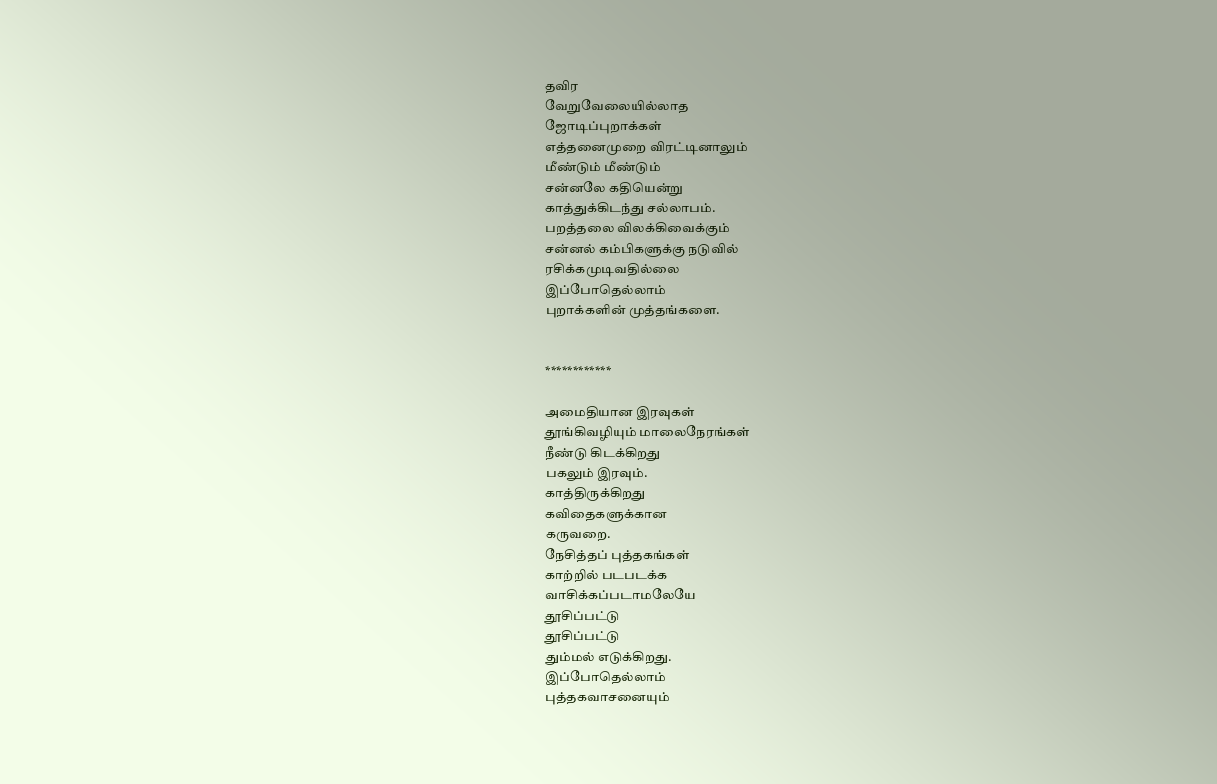தவிர
வேறுவேலையில்லாத
ஜோடிப்புறாக்கள்
எத்தனைமுறை விரட்டினாலும்
மீண்டும் மீண்டும்
சன்னலே கதியென்று
காத்துக்கிடந்து சல்லாபம்.
பறத்தலை விலக்கிவைக்கும்
சன்னல் கம்பிகளுக்கு நடுவில்
ரசிக்கமுடிவதில்லை
இப்போதெல்லாம்
புறாக்களின் முத்தங்களை.


************

அமைதியான இரவுகள்
தூங்கிவழியும் மாலைநேரங்கள்
நீண்டு கிடக்கிறது
பகலும் இரவும்.
காத்திருக்கிறது
கவிதைகளுக்கான
கருவறை.
நேசித்தப் புத்தகங்கள்
காற்றில் படபடக்க
வாசிக்கப்படாமலேயே
தூசிப்பட்டு
தூசிப்பட்டு
தும்மல் எடுக்கிறது.
இப்போதெல்லாம்
புத்தகவாசனையும்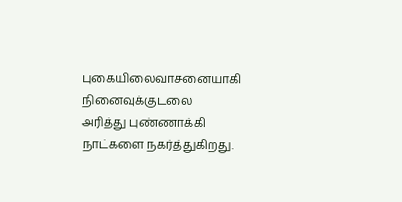புகையிலைவாசனையாகி
நினைவுக்குடலை
அரித்து புண்ணாக்கி
நாட்களை நகர்த்துகிறது.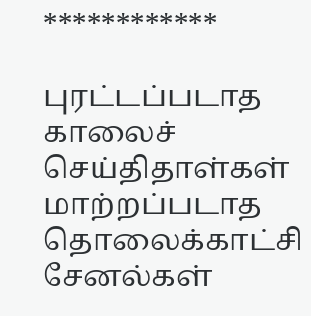************

புரட்டப்படாத
காலைச் செய்திதாள்கள்
மாற்றப்படாத
தொலைக்காட்சி சேனல்கள்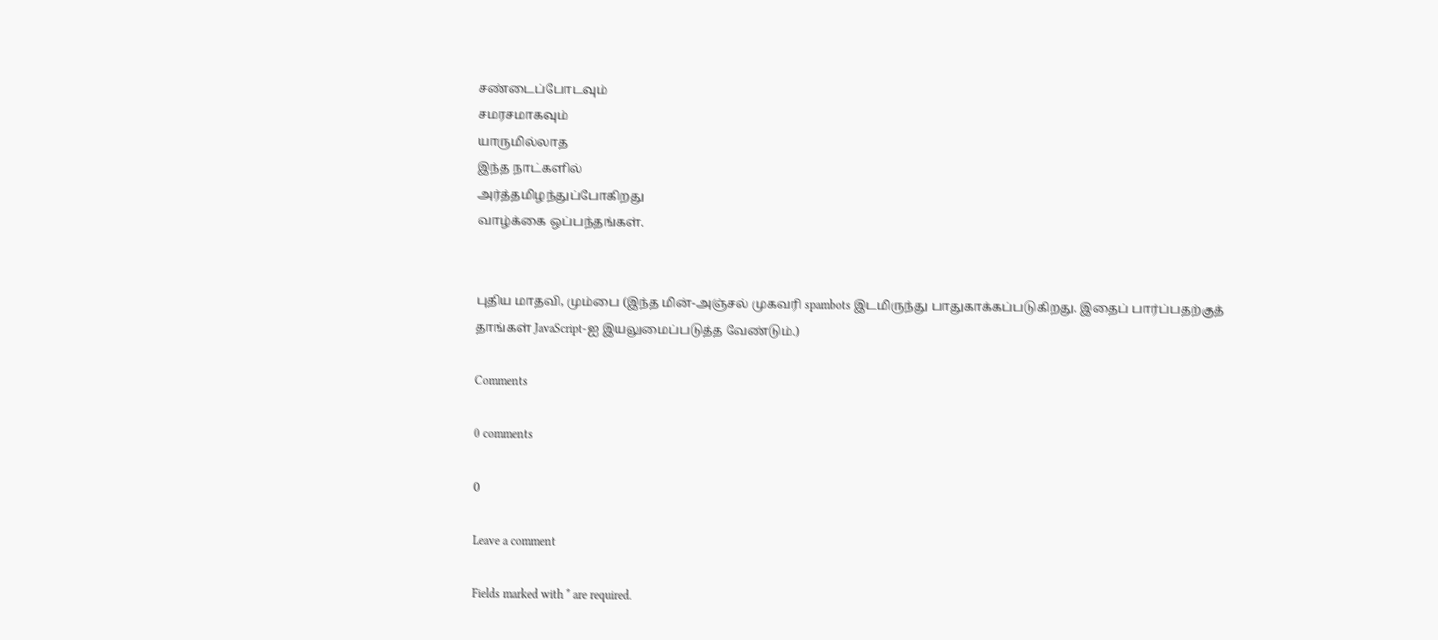சண்டைப்போடவும்
சமரசமாகவும்
யாருமில்லாத
இந்த நாட்களில்
அர்த்தமிழந்துப்போகிறது
வாழ்க்கை ஒப்பந்தங்கள்.


புதிய மாதவி, மும்பை (இந்த மின்-அஞ்சல் முகவரி spambots இடமிருந்து பாதுகாக்கப்படுகிறது. இதைப் பார்ப்பதற்குத் தாங்கள் JavaScript-ஐ இயலுமைப்படுத்த வேண்டும்.)

Comments

0 comments

0

Leave a comment

Fields marked with * are required.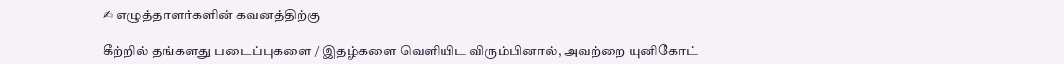✍ எழுத்தாளர்களின் கவனத்திற்கு

கீற்றில் தங்களது படைப்புகளை / இதழ்களை வெளியிட விரும்பினால், அவற்றை யுனிகோட்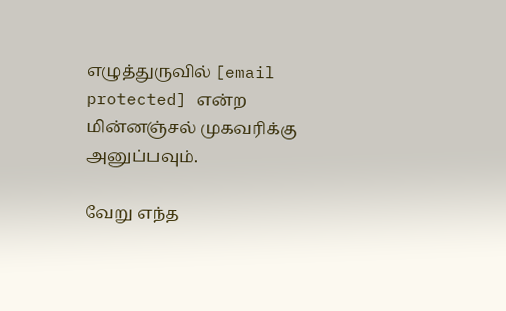எழுத்துருவில் [email protected] என்ற மின்னஞ்சல் முகவரிக்கு அனுப்பவும்.

வேறு எந்த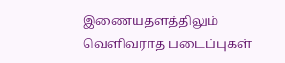இணையதளத்திலும் வெளிவராத படைப்புகள்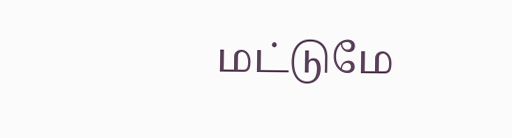மட்டுமே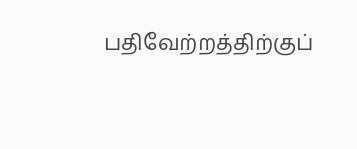பதிவேற்றத்திற்குப்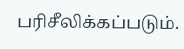பரிசீலிக்கப்படும்.